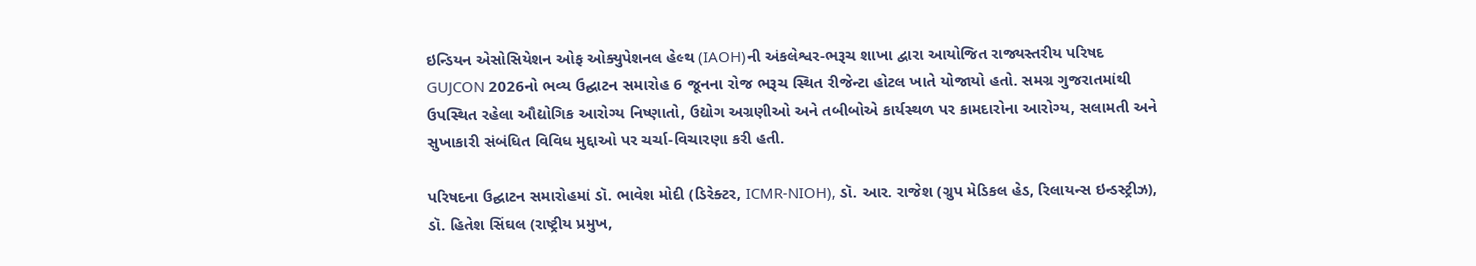ઇન્ડિયન એસોસિયેશન ઓફ ઓક્યુપેશનલ હેલ્થ (IAOH)ની અંકલેશ્વર-ભરૂચ શાખા દ્વારા આયોજિત રાજ્યસ્તરીય પરિષદ GUJCON 2026નો ભવ્ય ઉદ્ઘાટન સમારોહ 6 જૂનના રોજ ભરૂચ સ્થિત રીજેન્ટા હોટલ ખાતે યોજાયો હતો. સમગ્ર ગુજરાતમાંથી ઉપસ્થિત રહેલા ઔદ્યોગિક આરોગ્ય નિષ્ણાતો, ઉદ્યોગ અગ્રણીઓ અને તબીબોએ કાર્યસ્થળ પર કામદારોના આરોગ્ય, સલામતી અને સુખાકારી સંબંધિત વિવિધ મુદ્દાઓ પર ચર્ચા-વિચારણા કરી હતી.

પરિષદના ઉદ્ઘાટન સમારોહમાં ડૉ. ભાવેશ મોદી (ડિરેક્ટર, ICMR-NIOH), ડૉ. આર. રાજેશ (ગ્રુપ મેડિકલ હેડ, રિલાયન્સ ઇન્ડસ્ટ્રીઝ), ડૉ. હિતેશ સિંઘલ (રાષ્ટ્રીય પ્રમુખ,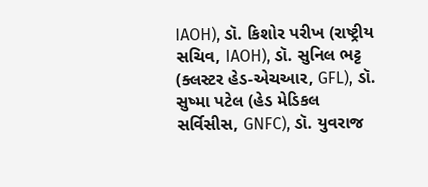IAOH), ડૉ. કિશોર પરીખ (રાષ્ટ્રીય સચિવ, IAOH), ડૉ. સુનિલ ભટ્ટ (ક્લસ્ટર હેડ-એચઆર, GFL), ડૉ. સુષ્મા પટેલ (હેડ મેડિકલ સર્વિસીસ, GNFC), ડૉ. યુવરાજ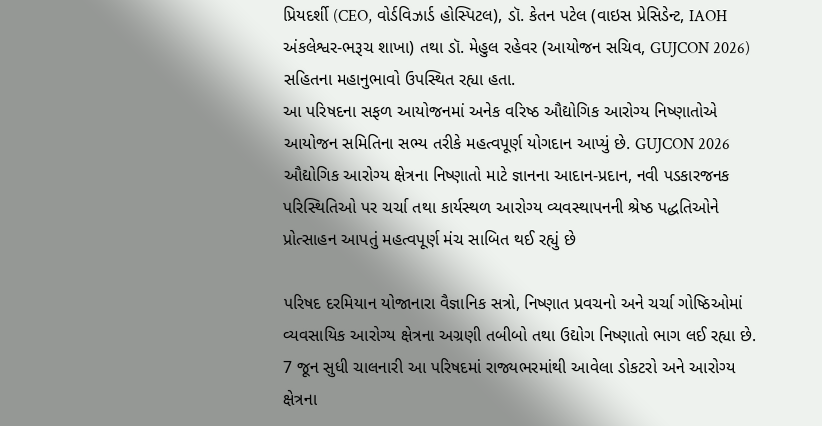પ્રિયદર્શી (CEO, વોર્ડવિઝાર્ડ હોસ્પિટલ), ડૉ. કેતન પટેલ (વાઇસ પ્રેસિડેન્ટ, IAOH અંકલેશ્વર-ભરૂચ શાખા) તથા ડૉ. મેહુલ રહેવર (આયોજન સચિવ, GUJCON 2026) સહિતના મહાનુભાવો ઉપસ્થિત રહ્યા હતા.
આ પરિષદના સફળ આયોજનમાં અનેક વરિષ્ઠ ઔદ્યોગિક આરોગ્ય નિષ્ણાતોએ આયોજન સમિતિના સભ્ય તરીકે મહત્વપૂર્ણ યોગદાન આપ્યું છે. GUJCON 2026 ઔદ્યોગિક આરોગ્ય ક્ષેત્રના નિષ્ણાતો માટે જ્ઞાનના આદાન-પ્રદાન, નવી પડકારજનક પરિસ્થિતિઓ પર ચર્ચા તથા કાર્યસ્થળ આરોગ્ય વ્યવસ્થાપનની શ્રેષ્ઠ પદ્ધતિઓને પ્રોત્સાહન આપતું મહત્વપૂર્ણ મંચ સાબિત થઈ રહ્યું છે

પરિષદ દરમિયાન યોજાનારા વૈજ્ઞાનિક સત્રો, નિષ્ણાત પ્રવચનો અને ચર્ચા ગોષ્ઠિઓમાં વ્યવસાયિક આરોગ્ય ક્ષેત્રના અગ્રણી તબીબો તથા ઉદ્યોગ નિષ્ણાતો ભાગ લઈ રહ્યા છે. 7 જૂન સુધી ચાલનારી આ પરિષદમાં રાજ્યભરમાંથી આવેલા ડોકટરો અને આરોગ્ય ક્ષેત્રના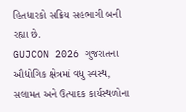હિતધારકો સક્રિય સહભાગી બની રહ્યા છે.
GUJCON 2026 ગુજરાતના ઔદ્યોગિક ક્ષેત્રમાં વધુ સ્વસ્થ, સલામત અને ઉત્પાદક કાર્યસ્થળોના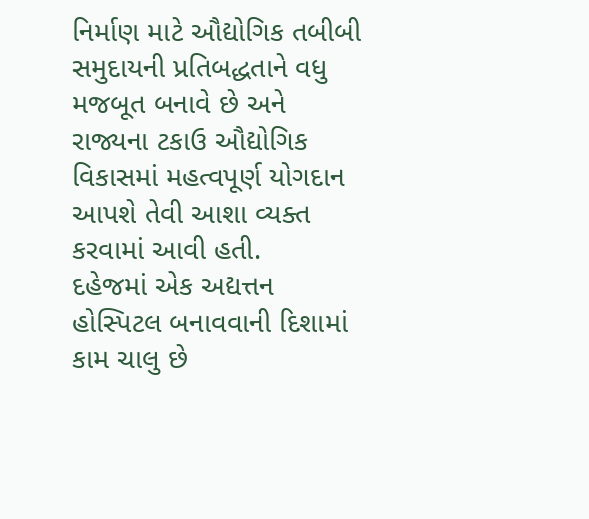નિર્માણ માટે ઔદ્યોગિક તબીબી સમુદાયની પ્રતિબદ્ધતાને વધુ મજબૂત બનાવે છે અને રાજ્યના ટકાઉ ઔદ્યોગિક વિકાસમાં મહત્વપૂર્ણ યોગદાન આપશે તેવી આશા વ્યક્ત કરવામાં આવી હતી.
દહેજમાં એક અદ્યત્તન હોસ્પિટલ બનાવવાની દિશામાં કામ ચાલુ છે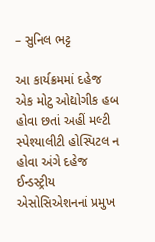– સુનિલ ભટ્ટ

આ કાર્યક્રમમાં દહેજ એક મોટુ ઓદ્યોગીક હબ હોવા છતાં અહીં મલ્ટી સ્પેશ્યાલીટી હોસ્પિટલ ન હોવા અંગે દહેજ ઈન્ડસ્ટ્રીય એસોસિએશનનાં પ્રમુખ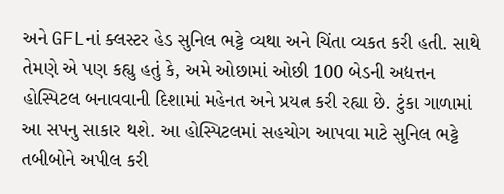અને GFLનાં ક્લસ્ટર હેડ સુનિલ ભટ્ટે વ્યથા અને ચિંતા વ્યકત કરી હતી. સાથે તેમણે એ પણ કહ્યુ હતું કે, અમે ઓછામાં ઓછી 100 બેડની અદ્યત્તન હોસ્પિટલ બનાવવાની દિશામાં મહેનત અને પ્રયત્ન કરી રહ્યા છે. ટુંકા ગાળામાં આ સપનુ સાકાર થશે. આ હોસ્પિટલમાં સહચોગ આપવા માટે સુનિલ ભટ્ટે તબીબોને અપીલ કરી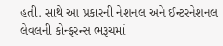હતી. સાથે આ પ્રકારની નેશનલ અને ઈન્ટરનેશનલ લેવલની કોન્ફરન્સ ભરૂચમાં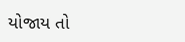યોજાય તો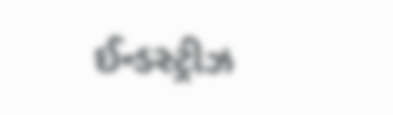ઈન્ડસ્ટ્રીઝ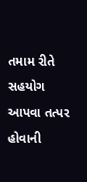તમામ રીતે સહયોગ આપવા તત્પર હોવાની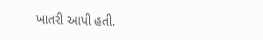ખાતરી આપી હતી.